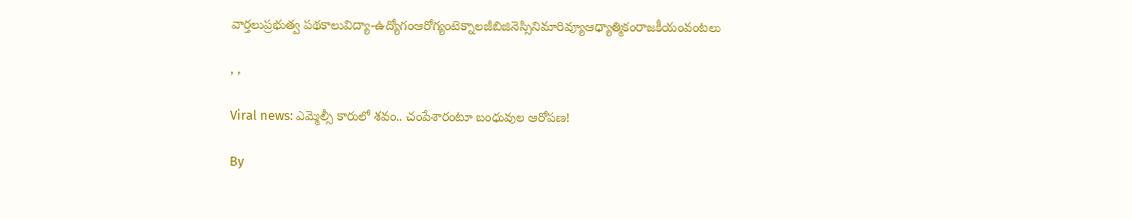వార్తలుప్రభుత్వ పథకాలువిద్యా-ఉద్యోగంఆరోగ్యంటెక్నాలజీబిజినెస్సినిమారివ్యూఆధ్యాత్మికంరాజకీయంవంటలు

, ,

Viral news: ఎమ్మెల్సీ కారులో శవం.. చంపేశారంటూ బంధువుల ఆరోపణ!

By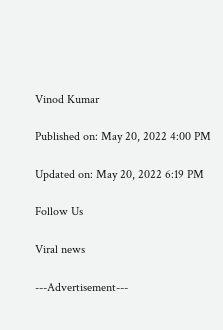Vinod Kumar

Published on: May 20, 2022 4:00 PM

Updated on: May 20, 2022 6:19 PM

Follow Us

Viral news

---Advertisement---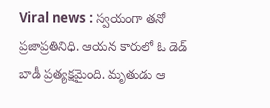Viral news : స్వయంగా తనో ప్రజాప్రతినిధి. ఆయన కారులో ఓ డెడ్ బాడీ ప్రత్యక్షమైంది. మృతుడు ఆ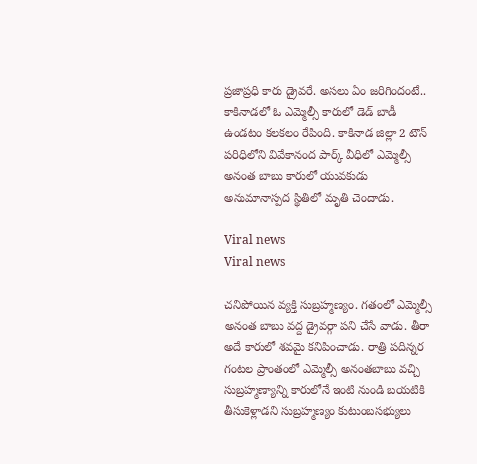ప్రజాప్రధి కారు డ్రైవరే. అసలు ఏం జరిగిందంటే.. కాకినాడలో ఓ ఎమ్మెల్సీ కారులో డెడ్ బాడీ ఉండటం కలకలం రేపింది. కాకినాడ జిల్లా 2 టౌన్ పరిధిలోని వివేకానంద పార్క్ వీధిలో ఎమ్మెల్సీ అనంత బాబు కారులో యువకుడు అనుమానాస్పద స్థితిలో మృతి చెందాడు.

Viral news
Viral news

చనిపోయిన వ్యక్తి సుబ్రహ్మణ్యం. గతంలో ఎమ్మెల్సీ అనంత బాబు వద్ద డ్రైవర్గా పని చేసే వాడు. తీరా అదే కారులో శవమై కనిపించాడు. రాత్రి పదిన్నర గంటల ప్రాంతంలో ఎమ్మెల్సీ అనంతబాబు వచ్చి సుబ్రహ్మణ్యాన్ని కారులోనే ఇంటి నుండి బయటికి తీసుకెళ్లాడని సుబ్రహ్మణ్యం కుటుంబసభ్యులు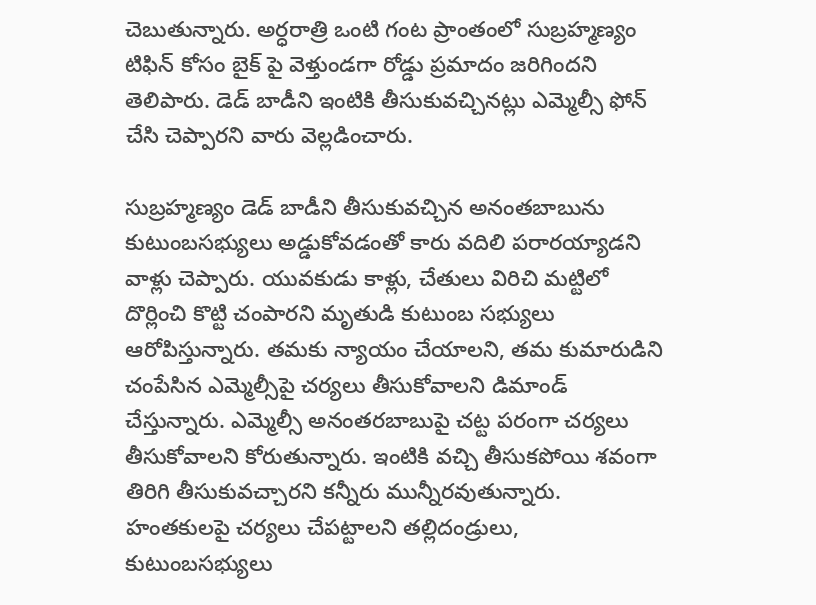చెబుతున్నారు. అర్ధరాత్రి ఒంటి గంట ప్రాంతంలో సుబ్రహ్మణ్యం టిఫిన్ కోసం బైక్ పై వెళ్తుండగా రోడ్డు ప్రమాదం జరిగిందని తెలిపారు. డెడ్ బాడీని ఇంటికి తీసుకువచ్చినట్లు ఎమ్మెల్సీ ఫోన్ చేసి చెప్పారని వారు వెల్లడించారు.

సుబ్రహ్మణ్యం డెడ్ బాడీని తీసుకువచ్చిన అనంతబాబును కుటుంబసభ్యులు అడ్డుకోవడంతో కారు వదిలి పరారయ్యాడని వాళ్లు చెప్పారు. యువకుడు కాళ్లు, చేతులు విరిచి మట్టిలో దొర్లించి కొట్టి చంపారని మృతుడి కుటుంబ సభ్యులు ఆరోపిస్తున్నారు. తమకు న్యాయం చేయాలని, తమ కుమారుడిని చంపేసిన ఎమ్మెల్సీపై చర్యలు తీసుకోవాలని డిమాండ్ చేస్తున్నారు. ఎమ్మెల్సీ అనంతరబాబుపై చట్ట పరంగా చర్యలు తీసుకోవాలని కోరుతున్నారు. ఇంటికి వచ్చి తీసుకపోయి శవంగా తిరిగి తీసుకువచ్చారని కన్నీరు మున్నీరవుతున్నారు. హంతకులపై చర్యలు చేపట్టాలని తల్లిదండ్రులు, కుటుంబసభ్యులు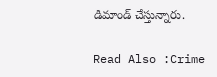డిమాండ్ చేస్తున్నారు.

Read Also :Crime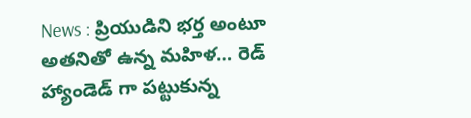News : ప్రియుడిని భర్త అంటూ అతనితో ఉన్న మహిళ… రెడ్ హ్యాండెడ్ గా పట్టుకున్న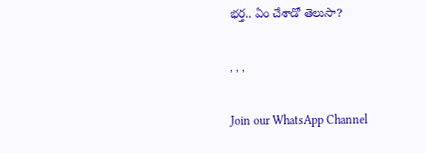భర్త.. ఏం చేశాడో తెలుసా?

, , ,

Join our WhatsApp Channel